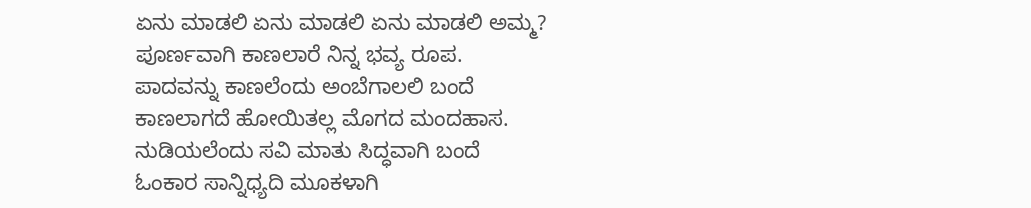ಏನು ಮಾಡಲಿ ಏನು ಮಾಡಲಿ ಏನು ಮಾಡಲಿ ಅಮ್ಮ?
ಪೂರ್ಣವಾಗಿ ಕಾಣಲಾರೆ ನಿನ್ನ ಭವ್ಯ ರೂಪ.
ಪಾದವನ್ನು ಕಾಣಲೆಂದು ಅಂಬೆಗಾಲಲಿ ಬಂದೆ
ಕಾಣಲಾಗದೆ ಹೋಯಿತಲ್ಲ ಮೊಗದ ಮಂದಹಾಸ.
ನುಡಿಯಲೆಂದು ಸವಿ ಮಾತು ಸಿದ್ಧವಾಗಿ ಬಂದೆ
ಓಂಕಾರ ಸಾನ್ನಿಧ್ಯದಿ ಮೂಕಳಾಗಿ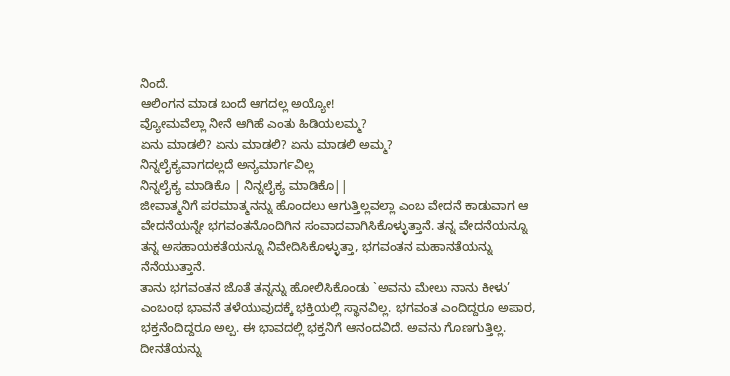ನಿಂದೆ.
ಆಲಿಂಗನ ಮಾಡ ಬಂದೆ ಆಗದಲ್ಲ ಅಯ್ಯೋ!
ವ್ಯೋಮವೆಲ್ಲಾ ನೀನೆ ಆಗಿಹೆ ಎಂತು ಹಿಡಿಯಲಮ್ಮ?
ಏನು ಮಾಡಲಿ? ಏನು ಮಾಡಲಿ? ಏನು ಮಾಡಲಿ ಅಮ್ಮ?
ನಿನ್ನಲೈಕ್ಯವಾಗದಲ್ಲದೆ ಅನ್ಯಮಾರ್ಗವಿಲ್ಲ
ನಿನ್ನಲೈಕ್ಯ ಮಾಡಿಕೊ | ನಿನ್ನಲೈಕ್ಯ ಮಾಡಿಕೊ||
ಜೀವಾತ್ಮನಿಗೆ ಪರಮಾತ್ಮನನ್ನು ಹೊಂದಲು ಆಗುತ್ತಿಲ್ಲವಲ್ಲಾ ಎಂಬ ವೇದನೆ ಕಾಡುವಾಗ ಆ ವೇದನೆಯನ್ನೇ ಭಗವಂತನೊಂದಿಗಿನ ಸಂವಾದವಾಗಿಸಿಕೊಳ್ಳುತ್ತಾನೆ. ತನ್ನ ವೇದನೆಯನ್ನೂ ತನ್ನ ಅಸಹಾಯಕತೆಯನ್ನೂ ನಿವೇದಿಸಿಕೊಳ್ಳುತ್ತಾ, ಭಗವಂತನ ಮಹಾನತೆಯನ್ನು ನೆನೆಯುತ್ತಾನೆ.
ತಾನು ಭಗವಂತನ ಜೊತೆ ತನ್ನನ್ನು ಹೋಲಿಸಿಕೊಂಡು `ಅವನು ಮೇಲು ನಾನು ಕೀಳು’ ಎಂಬಂಥ ಭಾವನೆ ತಳೆಯುವುದಕ್ಕೆ ಭಕ್ತಿಯಲ್ಲಿ ಸ್ಥಾನವಿಲ್ಲ. ಭಗವಂತ ಎಂದಿದ್ದರೂ ಅಪಾರ, ಭಕ್ತನೆಂದಿದ್ದರೂ ಅಲ್ಪ. ಈ ಭಾವದಲ್ಲಿ ಭಕ್ತನಿಗೆ ಆನಂದವಿದೆ. ಅವನು ಗೊಣಗುತ್ತಿಲ್ಲ. ದೀನತೆಯನ್ನು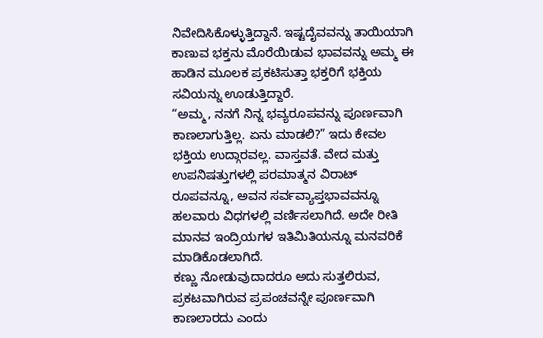ನಿವೇದಿಸಿಕೊಳ್ಳುತ್ತಿದ್ದಾನೆ. ಇಷ್ಟದೈವವನ್ನು ತಾಯಿಯಾಗಿ ಕಾಣುವ ಭಕ್ತನು ಮೊರೆಯಿಡುವ ಭಾವವನ್ನು ಅಮ್ಮ ಈ ಹಾಡಿನ ಮೂಲಕ ಪ್ರಕಟಿಸುತ್ತಾ ಭಕ್ತರಿಗೆ ಭಕ್ತಿಯ ಸವಿಯನ್ನು ಊಡುತ್ತಿದ್ದಾರೆ.
“ಅಮ್ಮ, ನನಗೆ ನಿನ್ನ ಭವ್ಯರೂಪವನ್ನು ಪೂರ್ಣವಾಗಿ ಕಾಣಲಾಗುತ್ತಿಲ್ಲ. ಏನು ಮಾಡಲಿ?” ಇದು ಕೇವಲ ಭಕ್ತಿಯ ಉದ್ಗಾರವಲ್ಲ. ವಾಸ್ತವತೆ. ವೇದ ಮತ್ತು ಉಪನಿಷತ್ತುಗಳಲ್ಲಿ ಪರಮಾತ್ಮನ ವಿರಾಟ್ ರೂಪವನ್ನೂ, ಅವನ ಸರ್ವವ್ಯಾಪ್ತಭಾವವನ್ನೂ ಹಲವಾರು ವಿಧಗಳಲ್ಲಿ ವರ್ಣಿಸಲಾಗಿದೆ. ಅದೇ ರೀತಿ ಮಾನವ ಇಂದ್ರಿಯಗಳ ಇತಿಮಿತಿಯನ್ನೂ ಮನವರಿಕೆ ಮಾಡಿಕೊಡಲಾಗಿದೆ.
ಕಣ್ಣು ನೋಡುವುದಾದರೂ ಅದು ಸುತ್ತಲಿರುವ, ಪ್ರಕಟವಾಗಿರುವ ಪ್ರಪಂಚವನ್ನೇ ಪೂರ್ಣವಾಗಿ ಕಾಣಲಾರದು ಎಂದು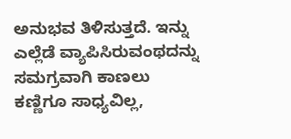ಅನುಭವ ತಿಳಿಸುತ್ತದೆ. ಇನ್ನು ಎಲ್ಲೆಡೆ ವ್ಯಾಪಿಸಿರುವಂಥದನ್ನು ಸಮಗ್ರವಾಗಿ ಕಾಣಲು ಕಣ್ಣಿಗೂ ಸಾಧ್ಯವಿಲ್ಲ,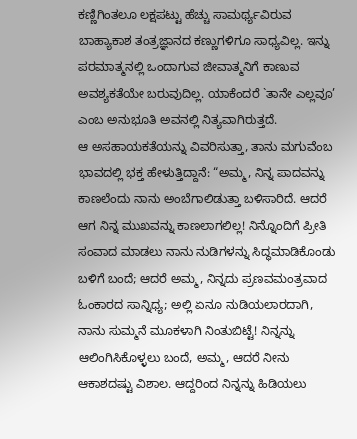ಕಣ್ಣಿಗಿಂತಲೂ ಲಕ್ಷಪಟ್ಟು ಹೆಚ್ಚು ಸಾಮರ್ಥ್ಯವಿರುವ ಬಾಹ್ಯಾಕಾಶ ತಂತ್ರಜ್ಞಾನದ ಕಣ್ಣುಗಳಿಗೂ ಸಾಧ್ಯವಿಲ್ಲ. ಇನ್ನು ಪರಮಾತ್ಮನಲ್ಲಿ ಒಂದಾಗುವ ಜೀವಾತ್ಮನಿಗೆ ಕಾಣುವ ಅವಶ್ಯಕತೆಯೇ ಬರುವುದಿಲ್ಲ. ಯಾಕೆಂದರೆ `ತಾನೇ ಎಲ್ಲವೂ’ ಎಂಬ ಅನುಭೂತಿ ಅವನಲ್ಲಿ ನಿತ್ಯವಾಗಿರುತ್ತದೆ.
ಆ ಅಸಹಾಯಕತೆಯನ್ನು ವಿವರಿಸುತ್ತಾ, ತಾನು ಮಗುವೆಂಬ ಭಾವದಲ್ಲಿ ಭಕ್ತ ಹೇಳುತ್ತಿದ್ದಾನೆ: “ಅಮ್ಮ, ನಿನ್ನ ಪಾದವನ್ನು ಕಾಣಲೆಂದು ನಾನು ಅಂಬೆಗಾಲಿಡುತ್ತಾ ಬಳಿಸಾರಿದೆ. ಆದರೆ ಆಗ ನಿನ್ನ ಮುಖವನ್ನು ಕಾಣಲಾಗಲಿಲ್ಲ! ನಿನ್ನೊಂದಿಗೆ ಪ್ರೀತಿ ಸಂವಾದ ಮಾಡಲು ನಾನು ನುಡಿಗಳನ್ನು ಸಿದ್ಧಮಾಡಿಕೊಂಡು ಬಳಿಗೆ ಬಂದೆ; ಆದರೆ ಅಮ್ಮ, ನಿನ್ನದು ಪ್ರಣವಮಂತ್ರವಾದ ಓಂಕಾರದ ಸಾನ್ನಿಧ್ಯ; ಅಲ್ಲಿ ಏನೂ ನುಡಿಯಲಾರದಾಗಿ, ನಾನು ಸುಮ್ಮನೆ ಮೂಕಳಾಗಿ ನಿಂತುಬಿಟ್ಟೆ! ನಿನ್ನನ್ನು ಆಲಿಂಗಿಸಿಕೊಳ್ಳಲು ಬಂದೆ, ಅಮ್ಮ, ಆದರೆ ನೀನು ಆಕಾಶದಷ್ಟು ವಿಶಾಲ. ಆದ್ದರಿಂದ ನಿನ್ನನ್ನು ಹಿಡಿಯಲು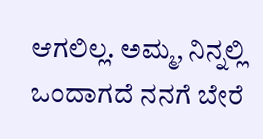ಆಗಲಿಲ್ಲ. ಅಮ್ಮ, ನಿನ್ನಲ್ಲಿ ಒಂದಾಗದೆ ನನಗೆ ಬೇರೆ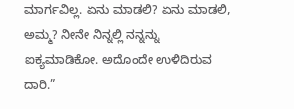ಮಾರ್ಗವಿಲ್ಲ. ಏನು ಮಾಡಲಿ? ಏನು ಮಾಡಲಿ, ಅಮ್ಮ? ನೀನೇ ನಿನ್ನಲ್ಲಿ ನನ್ನನ್ನು ಐಕ್ಯಮಾಡಿಕೋ. ಅದೊಂದೇ ಉಳಿದಿರುವ ದಾರಿ.”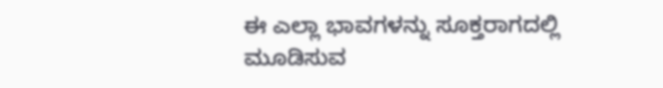ಈ ಎಲ್ಲಾ ಭಾವಗಳನ್ನು ಸೂಕ್ತರಾಗದಲ್ಲಿ ಮೂಡಿಸುವ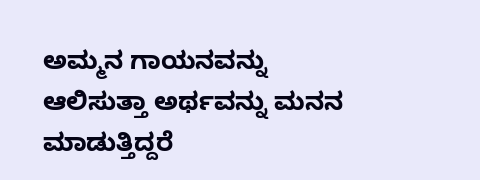ಅಮ್ಮನ ಗಾಯನವನ್ನು ಆಲಿಸುತ್ತಾ ಅರ್ಥವನ್ನು ಮನನ ಮಾಡುತ್ತಿದ್ದರೆ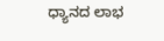ಧ್ಯಾನದ ಲಾಭ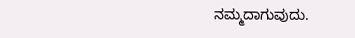ನಮ್ಮದಾಗುವುದು.